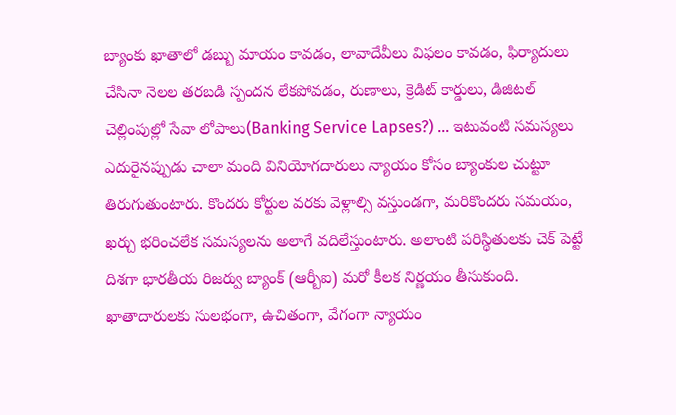బ్యాంకు ఖాతాలో డబ్బు మాయం కావడం, లావాదేవీలు విఫలం కావడం, ఫిర్యాదులు చేసినా నెలల తరబడి స్పందన లేకపోవడం, రుణాలు, క్రెడిట్ కార్డులు, డిజిటల్ చెల్లింపుల్లో సేవా లోపాలు(Banking Service Lapses?) … ఇటువంటి సమస్యలు ఎదురైనప్పుడు చాలా మంది వినియోగదారులు న్యాయం కోసం బ్యాంకుల చుట్టూ తిరుగుతుంటారు. కొందరు కోర్టుల వరకు వెళ్లాల్సి వస్తుండగా, మరికొందరు సమయం, ఖర్చు భరించలేక సమస్యలను అలాగే వదిలేస్తుంటారు. అలాంటి పరిస్థితులకు చెక్ పెట్టే దిశగా భారతీయ రిజర్వు బ్యాంక్ (ఆర్బీఐ) మరో కీలక నిర్ణయం తీసుకుంది. ఖాతాదారులకు సులభంగా, ఉచితంగా, వేగంగా న్యాయం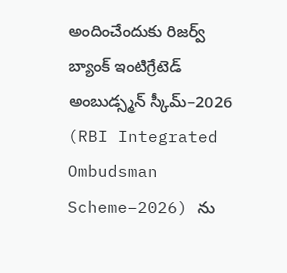అందించేందుకు రిజర్వ్ బ్యాంక్ ఇంటిగ్రేటెడ్ అంబుడ్స్మన్ స్కీమ్–2026 (RBI Integrated Ombudsman Scheme–2026) ను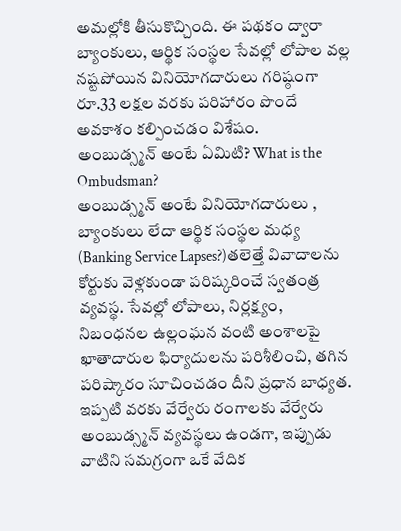అమల్లోకి తీసుకొచ్చింది. ఈ పథకం ద్వారా బ్యాంకులు, ఆర్థిక సంస్థల సేవల్లో లోపాల వల్ల నష్టపోయిన వినియోగదారులు గరిష్ఠంగా రూ.33 లక్షల వరకు పరిహారం పొందే అవకాశం కల్పించడం విశేషం.
అంబుడ్స్మన్ అంటే ఏమిటి? What is the Ombudsman?
అంబుడ్స్మన్ అంటే వినియోగదారులు , బ్యాంకులు లేదా ఆర్థిక సంస్థల మధ్య (Banking Service Lapses?)తలెత్తే వివాదాలను కోర్టుకు వెళ్లకుండా పరిష్కరించే స్వతంత్ర వ్యవస్థ. సేవల్లో లోపాలు, నిర్లక్ష్యం, నిబంధనల ఉల్లంఘన వంటి అంశాలపై ఖాతాదారుల ఫిర్యాదులను పరిశీలించి, తగిన పరిష్కారం సూచించడం దీని ప్రధాన బాధ్యత. ఇప్పటి వరకు వేర్వేరు రంగాలకు వేర్వేరు అంబుడ్స్మన్ వ్యవస్థలు ఉండగా, ఇప్పుడు వాటిని సమగ్రంగా ఒకే వేదిక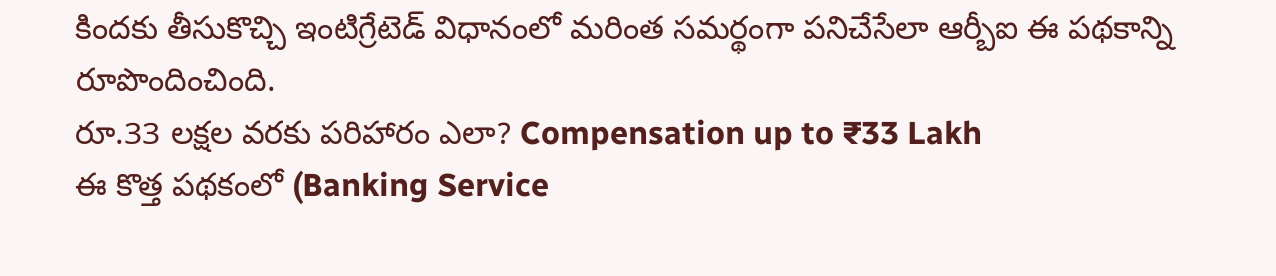కిందకు తీసుకొచ్చి ఇంటిగ్రేటెడ్ విధానంలో మరింత సమర్థంగా పనిచేసేలా ఆర్బీఐ ఈ పథకాన్ని రూపొందించింది.
రూ.33 లక్షల వరకు పరిహారం ఎలా? Compensation up to ₹33 Lakh
ఈ కొత్త పథకంలో (Banking Service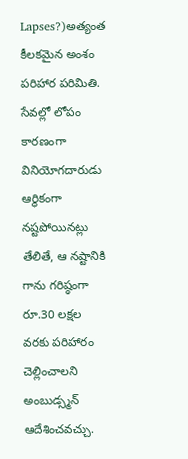Lapses?)అత్యంత కీలకమైన అంశం పరిహార పరిమితి. సేవల్లో లోపం కారణంగా వినియోగదారుడు ఆర్థికంగా నష్టపోయినట్లు తేలితే, ఆ నష్టానికి గాను గరిష్ఠంగా రూ.30 లక్షల వరకు పరిహారం చెల్లించాలని అంబుడ్స్మన్ ఆదేశించవచ్చు.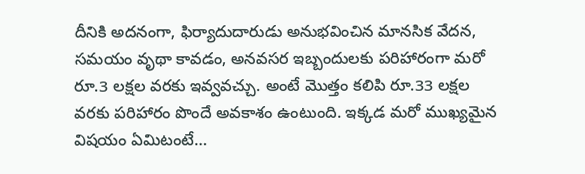దీనికి అదనంగా, ఫిర్యాదుదారుడు అనుభవించిన మానసిక వేదన, సమయం వృథా కావడం, అనవసర ఇబ్బందులకు పరిహారంగా మరో రూ.3 లక్షల వరకు ఇవ్వవచ్చు. అంటే మొత్తం కలిపి రూ.33 లక్షల వరకు పరిహారం పొందే అవకాశం ఉంటుంది. ఇక్కడ మరో ముఖ్యమైన విషయం ఏమిటంటే…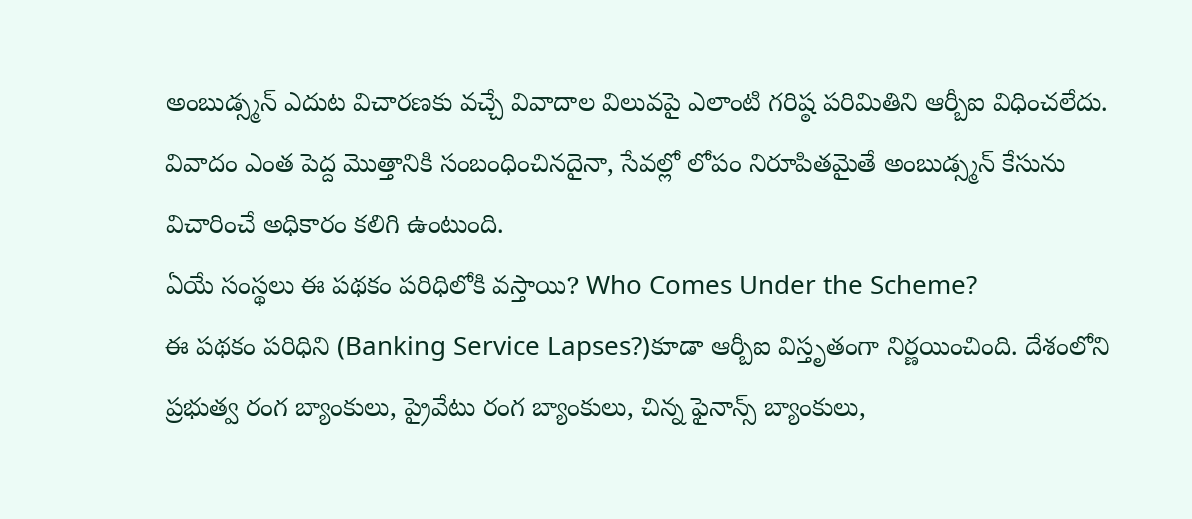అంబుడ్స్మన్ ఎదుట విచారణకు వచ్చే వివాదాల విలువపై ఎలాంటి గరిష్ఠ పరిమితిని ఆర్బీఐ విధించలేదు. వివాదం ఎంత పెద్ద మొత్తానికి సంబంధించినదైనా, సేవల్లో లోపం నిరూపితమైతే అంబుడ్స్మన్ కేసును విచారించే అధికారం కలిగి ఉంటుంది.
ఏయే సంస్థలు ఈ పథకం పరిధిలోకి వస్తాయి? Who Comes Under the Scheme?
ఈ పథకం పరిధిని (Banking Service Lapses?)కూడా ఆర్బీఐ విస్తృతంగా నిర్ణయించింది. దేశంలోని ప్రభుత్వ రంగ బ్యాంకులు, ప్రైవేటు రంగ బ్యాంకులు, చిన్న ఫైనాన్స్ బ్యాంకులు,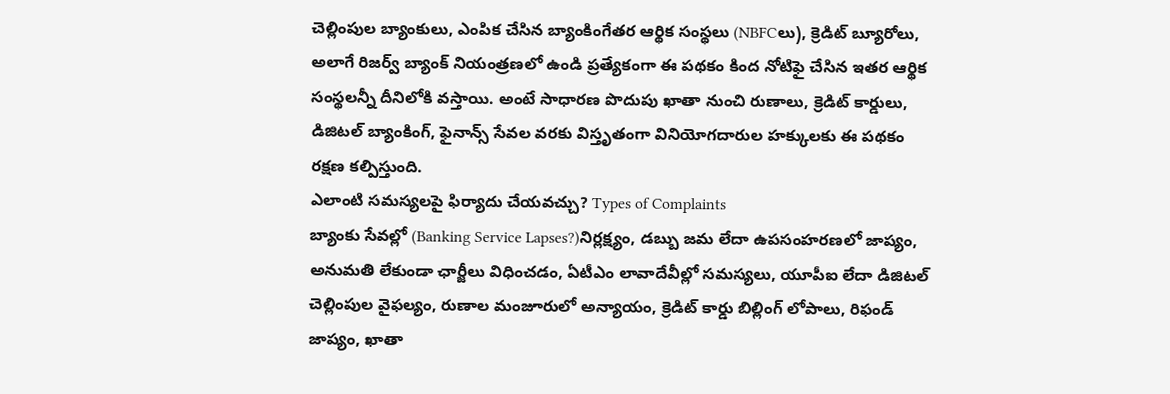చెల్లింపుల బ్యాంకులు, ఎంపిక చేసిన బ్యాంకింగేతర ఆర్థిక సంస్థలు (NBFCలు), క్రెడిట్ బ్యూరోలు, అలాగే రిజర్వ్ బ్యాంక్ నియంత్రణలో ఉండి ప్రత్యేకంగా ఈ పథకం కింద నోటిఫై చేసిన ఇతర ఆర్థిక సంస్థలన్నీ దీనిలోకి వస్తాయి. అంటే సాధారణ పొదుపు ఖాతా నుంచి రుణాలు, క్రెడిట్ కార్డులు, డిజిటల్ బ్యాంకింగ్, ఫైనాన్స్ సేవల వరకు విస్తృతంగా వినియోగదారుల హక్కులకు ఈ పథకం రక్షణ కల్పిస్తుంది.
ఎలాంటి సమస్యలపై ఫిర్యాదు చేయవచ్చు? Types of Complaints
బ్యాంకు సేవల్లో (Banking Service Lapses?)నిర్లక్ష్యం, డబ్బు జమ లేదా ఉపసంహరణలో జాప్యం, అనుమతి లేకుండా ఛార్జీలు విధించడం, ఏటీఎం లావాదేవీల్లో సమస్యలు, యూపీఐ లేదా డిజిటల్ చెల్లింపుల వైఫల్యం, రుణాల మంజూరులో అన్యాయం, క్రెడిట్ కార్డు బిల్లింగ్ లోపాలు, రిఫండ్ జాప్యం, ఖాతా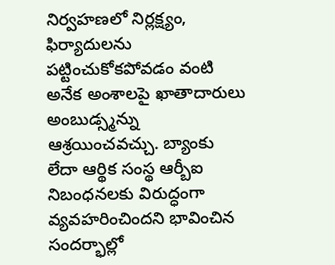నిర్వహణలో నిర్లక్ష్యం, ఫిర్యాదులను పట్టించుకోకపోవడం వంటి అనేక అంశాలపై ఖాతాదారులు అంబుడ్స్మన్ను ఆశ్రయించవచ్చు. బ్యాంకు లేదా ఆర్థిక సంస్థ ఆర్బీఐ నిబంధనలకు విరుద్ధంగా వ్యవహరించిందని భావించిన సందర్భాల్లో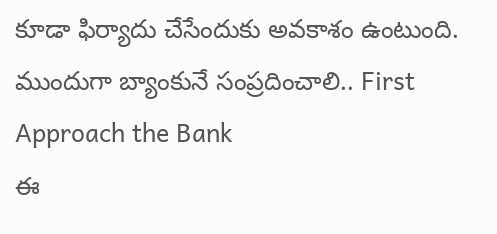కూడా ఫిర్యాదు చేసేందుకు అవకాశం ఉంటుంది.
ముందుగా బ్యాంకునే సంప్రదించాలి.. First Approach the Bank
ఈ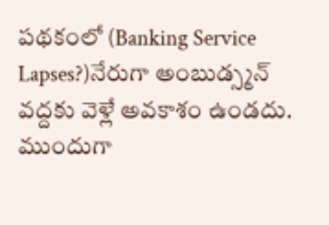పథకంలో (Banking Service Lapses?)నేరుగా అంబుడ్స్మన్ వద్దకు వెళ్లే అవకాశం ఉండదు. ముందుగా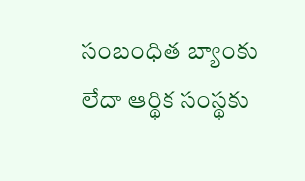సంబంధిత బ్యాంకు లేదా ఆర్థిక సంస్థకు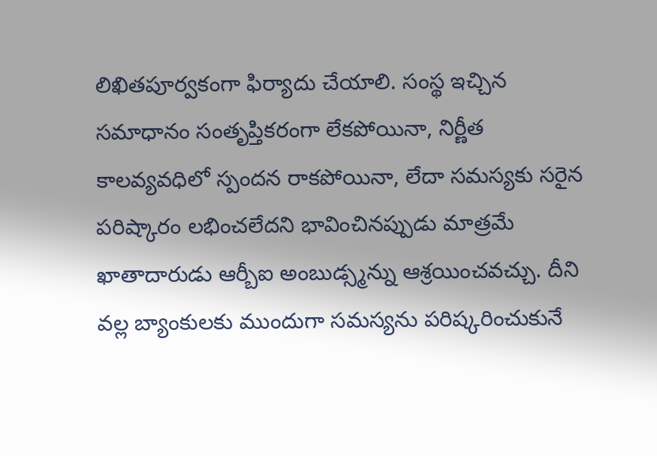లిఖితపూర్వకంగా ఫిర్యాదు చేయాలి. సంస్థ ఇచ్చిన సమాధానం సంతృప్తికరంగా లేకపోయినా, నిర్ణీత కాలవ్యవధిలో స్పందన రాకపోయినా, లేదా సమస్యకు సరైన పరిష్కారం లభించలేదని భావించినప్పుడు మాత్రమే ఖాతాదారుడు ఆర్బీఐ అంబుడ్స్మన్ను ఆశ్రయించవచ్చు. దీని వల్ల బ్యాంకులకు ముందుగా సమస్యను పరిష్కరించుకునే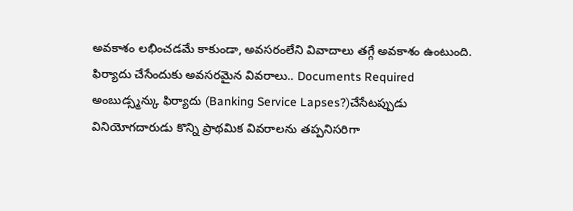అవకాశం లభించడమే కాకుండా, అవసరంలేని వివాదాలు తగ్గే అవకాశం ఉంటుంది.
ఫిర్యాదు చేసేందుకు అవసరమైన వివరాలు.. Documents Required
అంబుడ్స్మన్కు ఫిర్యాదు (Banking Service Lapses?)చేసేటప్పుడు వినియోగదారుడు కొన్ని ప్రాథమిక వివరాలను తప్పనిసరిగా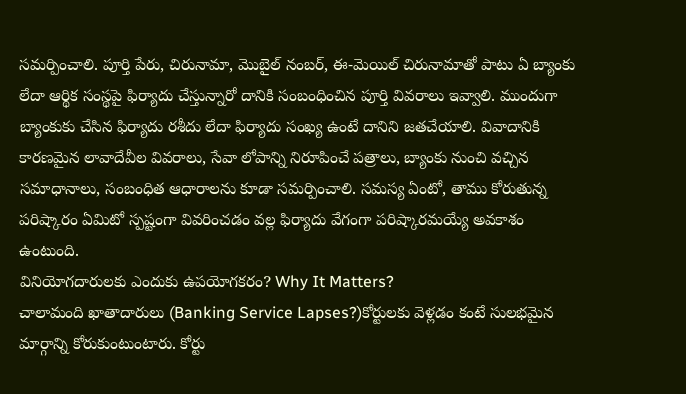సమర్పించాలి. పూర్తి పేరు, చిరునామా, మొబైల్ నంబర్, ఈ-మెయిల్ చిరునామాతో పాటు ఏ బ్యాంకు లేదా ఆర్థిక సంస్థపై ఫిర్యాదు చేస్తున్నారో దానికి సంబంధించిన పూర్తి వివరాలు ఇవ్వాలి. ముందుగా బ్యాంకుకు చేసిన ఫిర్యాదు రశీదు లేదా ఫిర్యాదు సంఖ్య ఉంటే దానిని జతచేయాలి. వివాదానికి కారణమైన లావాదేవీల వివరాలు, సేవా లోపాన్ని నిరూపించే పత్రాలు, బ్యాంకు నుంచి వచ్చిన సమాధానాలు, సంబంధిత ఆధారాలను కూడా సమర్పించాలి. సమస్య ఏంటో, తాము కోరుతున్న పరిష్కారం ఏమిటో స్పష్టంగా వివరించడం వల్ల ఫిర్యాదు వేగంగా పరిష్కారమయ్యే అవకాశం ఉంటుంది.
వినియోగదారులకు ఎందుకు ఉపయోగకరం? Why It Matters?
చాలామంది ఖాతాదారులు (Banking Service Lapses?)కోర్టులకు వెళ్లడం కంటే సులభమైన మార్గాన్ని కోరుకుంటుంటారు. కోర్టు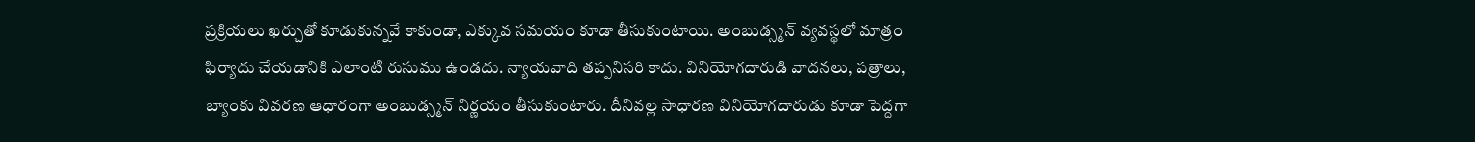ప్రక్రియలు ఖర్చుతో కూడుకున్నవే కాకుండా, ఎక్కువ సమయం కూడా తీసుకుంటాయి. అంబుడ్స్మన్ వ్యవస్థలో మాత్రం ఫిర్యాదు చేయడానికి ఎలాంటి రుసుము ఉండదు. న్యాయవాది తప్పనిసరి కాదు. వినియోగదారుడి వాదనలు, పత్రాలు, బ్యాంకు వివరణ ఆధారంగా అంబుడ్స్మన్ నిర్ణయం తీసుకుంటారు. దీనివల్ల సాధారణ వినియోగదారుడు కూడా పెద్దగా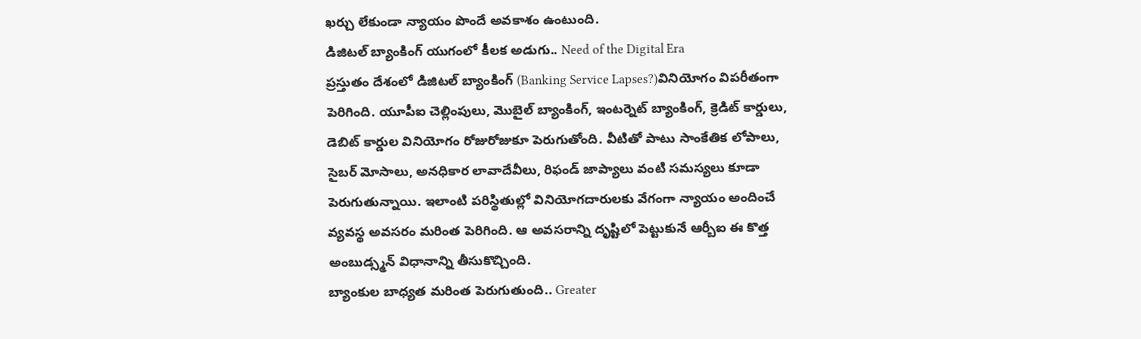ఖర్చు లేకుండా న్యాయం పొందే అవకాశం ఉంటుంది.
డిజిటల్ బ్యాంకింగ్ యుగంలో కీలక అడుగు.. Need of the Digital Era
ప్రస్తుతం దేశంలో డిజిటల్ బ్యాంకింగ్ (Banking Service Lapses?)వినియోగం విపరీతంగా పెరిగింది. యూపీఐ చెల్లింపులు, మొబైల్ బ్యాంకింగ్, ఇంటర్నెట్ బ్యాంకింగ్, క్రెడిట్ కార్డులు, డెబిట్ కార్డుల వినియోగం రోజురోజుకూ పెరుగుతోంది. వీటితో పాటు సాంకేతిక లోపాలు, సైబర్ మోసాలు, అనధికార లావాదేవీలు, రిఫండ్ జాప్యాలు వంటి సమస్యలు కూడా పెరుగుతున్నాయి. ఇలాంటి పరిస్థితుల్లో వినియోగదారులకు వేగంగా న్యాయం అందించే వ్యవస్థ అవసరం మరింత పెరిగింది. ఆ అవసరాన్ని దృష్టిలో పెట్టుకునే ఆర్బీఐ ఈ కొత్త అంబుడ్స్మన్ విధానాన్ని తీసుకొచ్చింది.
బ్యాంకుల బాధ్యత మరింత పెరుగుతుంది.. Greater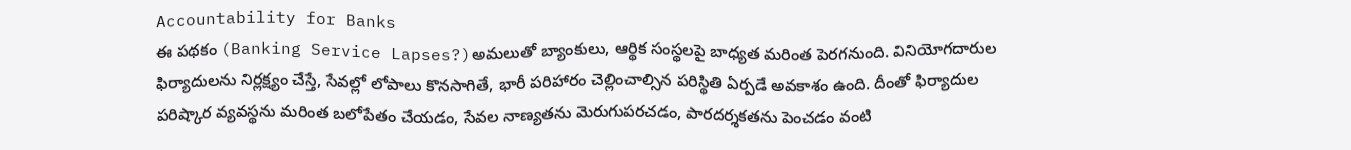Accountability for Banks
ఈ పథకం (Banking Service Lapses?)అమలుతో బ్యాంకులు, ఆర్థిక సంస్థలపై బాధ్యత మరింత పెరగనుంది. వినియోగదారుల ఫిర్యాదులను నిర్లక్ష్యం చేస్తే, సేవల్లో లోపాలు కొనసాగితే, భారీ పరిహారం చెల్లించాల్సిన పరిస్థితి ఏర్పడే అవకాశం ఉంది. దీంతో ఫిర్యాదుల పరిష్కార వ్యవస్థను మరింత బలోపేతం చేయడం, సేవల నాణ్యతను మెరుగుపరచడం, పారదర్శకతను పెంచడం వంటి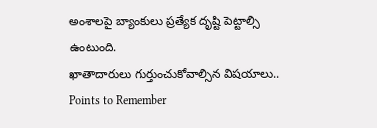అంశాలపై బ్యాంకులు ప్రత్యేక దృష్టి పెట్టాల్సి ఉంటుంది.
ఖాతాదారులు గుర్తుంచుకోవాల్సిన విషయాలు.. Points to Remember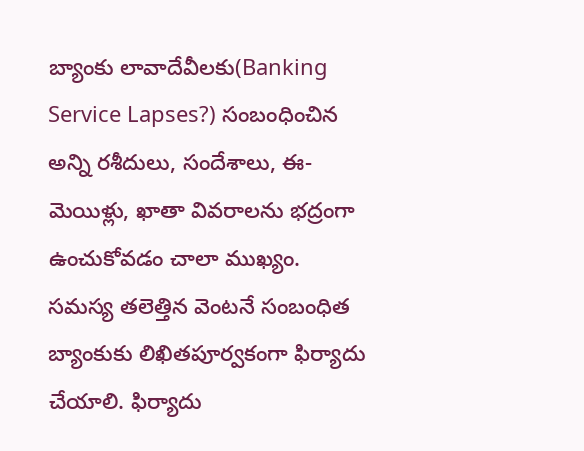బ్యాంకు లావాదేవీలకు(Banking Service Lapses?) సంబంధించిన అన్ని రశీదులు, సందేశాలు, ఈ-మెయిళ్లు, ఖాతా వివరాలను భద్రంగా ఉంచుకోవడం చాలా ముఖ్యం. సమస్య తలెత్తిన వెంటనే సంబంధిత బ్యాంకుకు లిఖితపూర్వకంగా ఫిర్యాదు చేయాలి. ఫిర్యాదు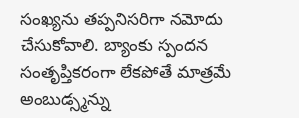సంఖ్యను తప్పనిసరిగా నమోదు చేసుకోవాలి. బ్యాంకు స్పందన సంతృప్తికరంగా లేకపోతే మాత్రమే అంబుడ్స్మన్ను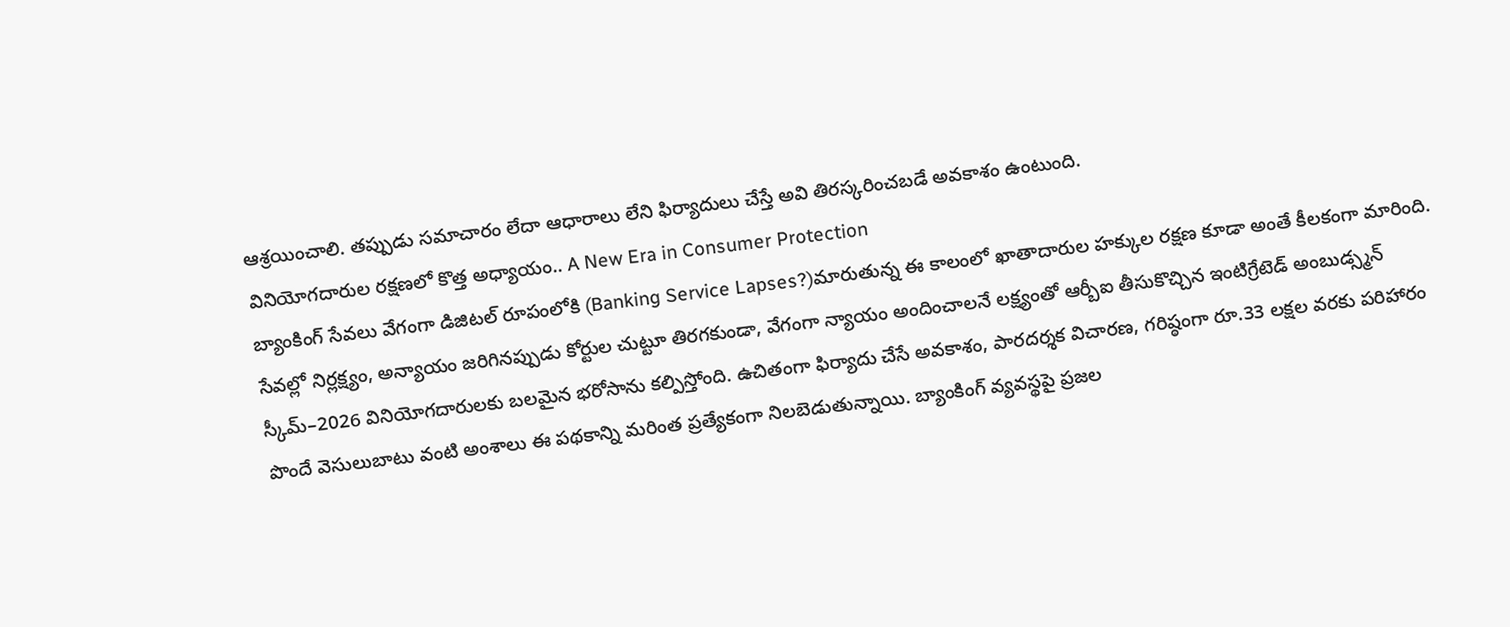ఆశ్రయించాలి. తప్పుడు సమాచారం లేదా ఆధారాలు లేని ఫిర్యాదులు చేస్తే అవి తిరస్కరించబడే అవకాశం ఉంటుంది.
వినియోగదారుల రక్షణలో కొత్త అధ్యాయం.. A New Era in Consumer Protection
బ్యాంకింగ్ సేవలు వేగంగా డిజిటల్ రూపంలోకి (Banking Service Lapses?)మారుతున్న ఈ కాలంలో ఖాతాదారుల హక్కుల రక్షణ కూడా అంతే కీలకంగా మారింది. సేవల్లో నిర్లక్ష్యం, అన్యాయం జరిగినప్పుడు కోర్టుల చుట్టూ తిరగకుండా, వేగంగా న్యాయం అందించాలనే లక్ష్యంతో ఆర్బీఐ తీసుకొచ్చిన ఇంటిగ్రేటెడ్ అంబుడ్స్మన్ స్కీమ్–2026 వినియోగదారులకు బలమైన భరోసాను కల్పిస్తోంది. ఉచితంగా ఫిర్యాదు చేసే అవకాశం, పారదర్శక విచారణ, గరిష్ఠంగా రూ.33 లక్షల వరకు పరిహారం పొందే వెసులుబాటు వంటి అంశాలు ఈ పథకాన్ని మరింత ప్రత్యేకంగా నిలబెడుతున్నాయి. బ్యాంకింగ్ వ్యవస్థపై ప్రజల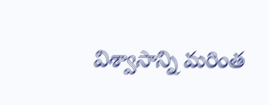విశ్వాసాన్ని మరింత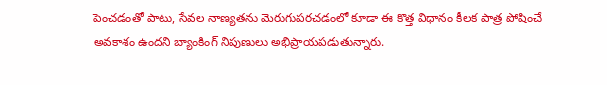పెంచడంతో పాటు, సేవల నాణ్యతను మెరుగుపరచడంలో కూడా ఈ కొత్త విధానం కీలక పాత్ర పోషించే అవకాశం ఉందని బ్యాంకింగ్ నిపుణులు అభిప్రాయపడుతున్నారు.